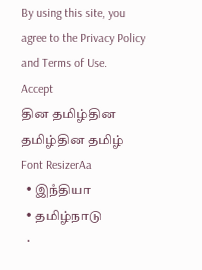By using this site, you agree to the Privacy Policy and Terms of Use.
Accept
தின தமிழ்தின தமிழ்தின தமிழ்
Font ResizerAa
  • இநஂதியா
  • தமிழ்நாடு
  •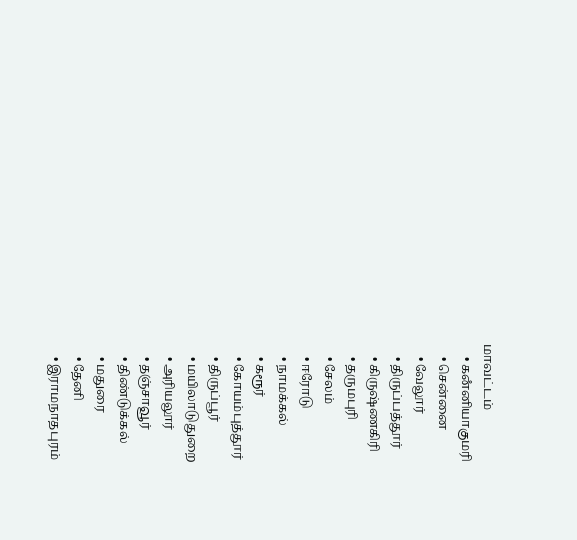மாவட்டம்
    • கனஂனியாகுமரி
    • சென்னை
    • வேலூர்
    • திருப்பத்தூர்
    • கிருஷ்ணகிரி
    • தருமபுரி
    • சேலம்
    • ஈரோடு
    • நாமக்கல்
    • கரூர்
    • கோயம்புத்தூர்
    • திருப்பூர்
    • மயிலாடுதுறை
    • அரியலூர்
    • தஞ்சாவூர்
    • திண்டுக்கல்
    • மதுரை
    • தேனி
    • இராமநாதபுரம்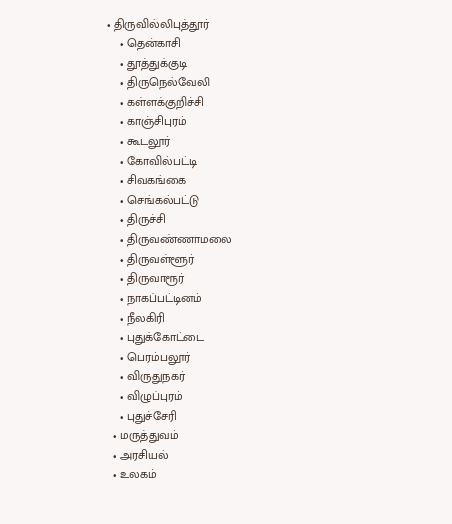• திருவில்லிபுத்தூர்
    • தென்காசி
    • தூத்துக்குடி
    • திருநெல்வேலி
    • கள்ளக்குறிச்சி
    • காஞ்சிபுரம்
    • கூடலூர்
    • கோவில்பட்டி
    • சிவகங்கை
    • செங்கல்பட்டு
    • திருச்சி
    • திருவண்ணாமலை
    • திருவள்ளூர்
    • திருவாரூர்
    • நாகப்பட்டினம்
    • நீலகிரி
    • புதுக்கோட்டை
    • பெரம்பலூர்
    • விருதுநகர்
    • விழுப்புரம்
    • புதுச்சேரி
  • மருத்துவம்
  • அரசியல்
  • உலகம்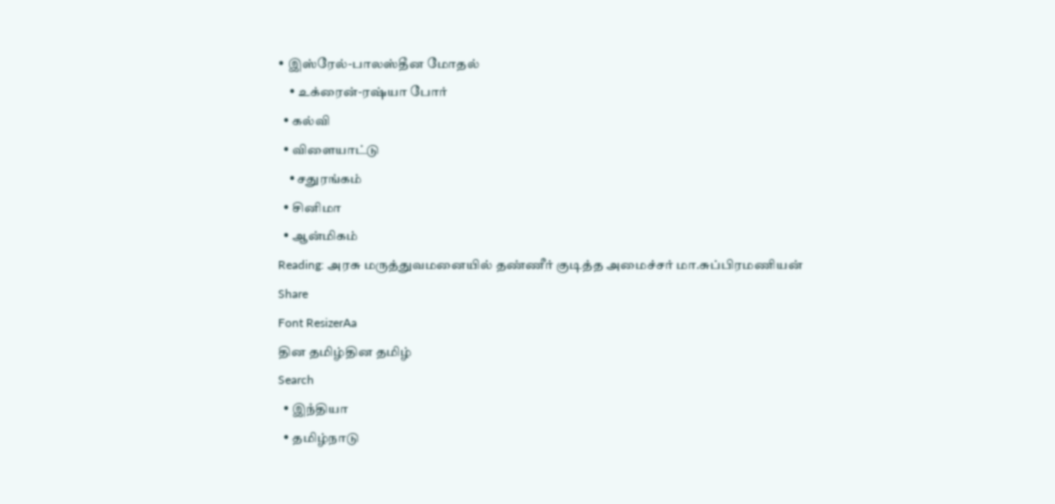• இஸ்ரேல்-பாலஸ்தீன மோதல்
    • உக்ரைன்-ரஷ்யா போர்
  • கல்வி
  • விளையாட்டு
    • சதுரங்கம்
  • சினிமா
  • ஆன்மிகம்
Reading: அரசு மருத்துவமனையில் தண்ணீர் குடித்த அமைச்சர் மா.சுப்பிரமணியன்
Share
Font ResizerAa
தின தமிழ்தின தமிழ்
Search
  • இநஂதியா
  • தமிழ்நாடு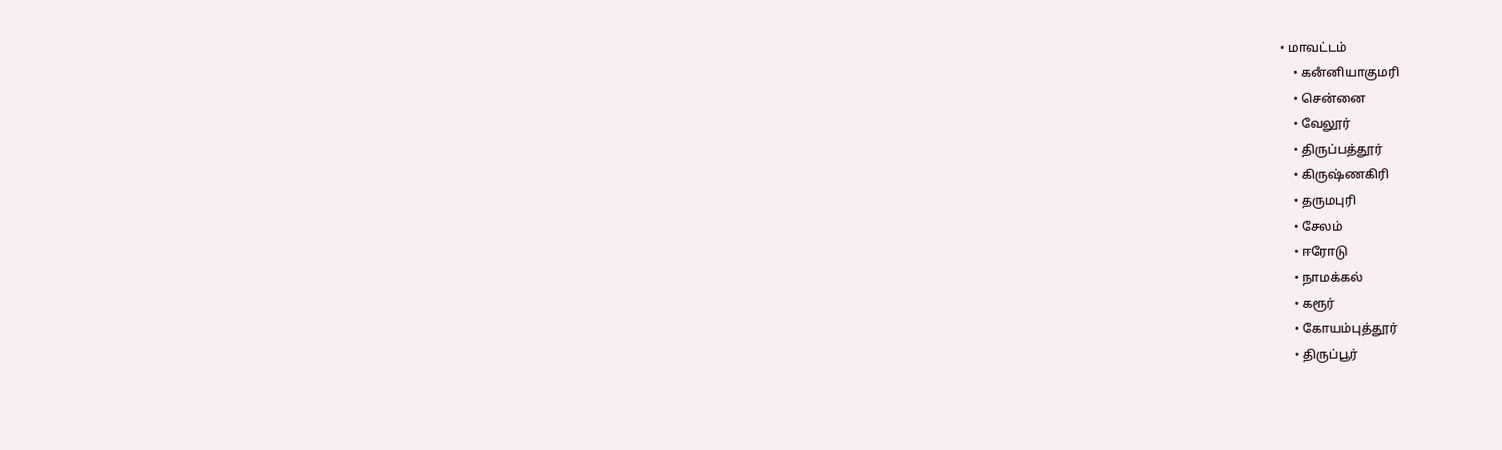• மாவட்டம்
    • கனஂனியாகுமரி
    • சென்னை
    • வேலூர்
    • திருப்பத்தூர்
    • கிருஷ்ணகிரி
    • தருமபுரி
    • சேலம்
    • ஈரோடு
    • நாமக்கல்
    • கரூர்
    • கோயம்புத்தூர்
    • திருப்பூர்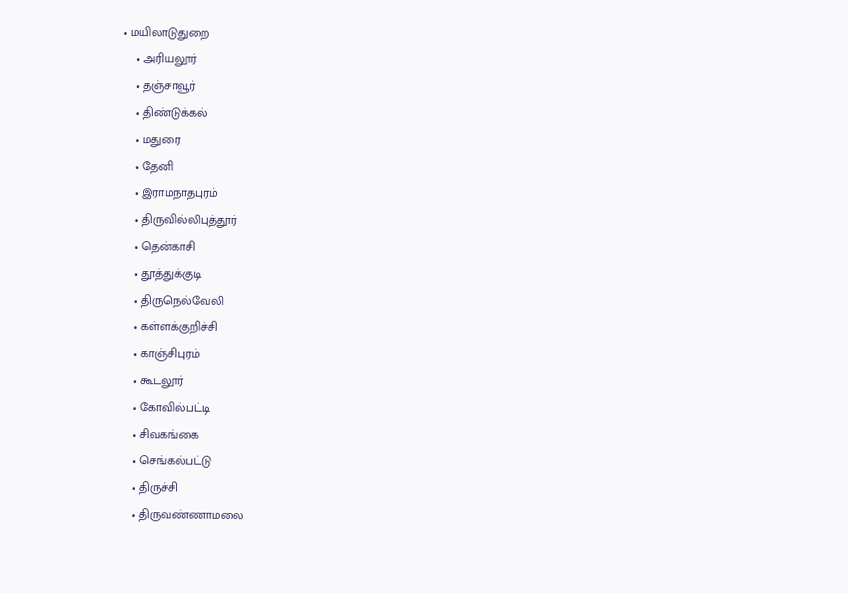• மயிலாடுதுறை
    • அரியலூர்
    • தஞ்சாவூர்
    • திண்டுக்கல்
    • மதுரை
    • தேனி
    • இராமநாதபுரம்
    • திருவில்லிபுத்தூர்
    • தென்காசி
    • தூத்துக்குடி
    • திருநெல்வேலி
    • கள்ளக்குறிச்சி
    • காஞ்சிபுரம்
    • கூடலூர்
    • கோவில்பட்டி
    • சிவகங்கை
    • செங்கல்பட்டு
    • திருச்சி
    • திருவண்ணாமலை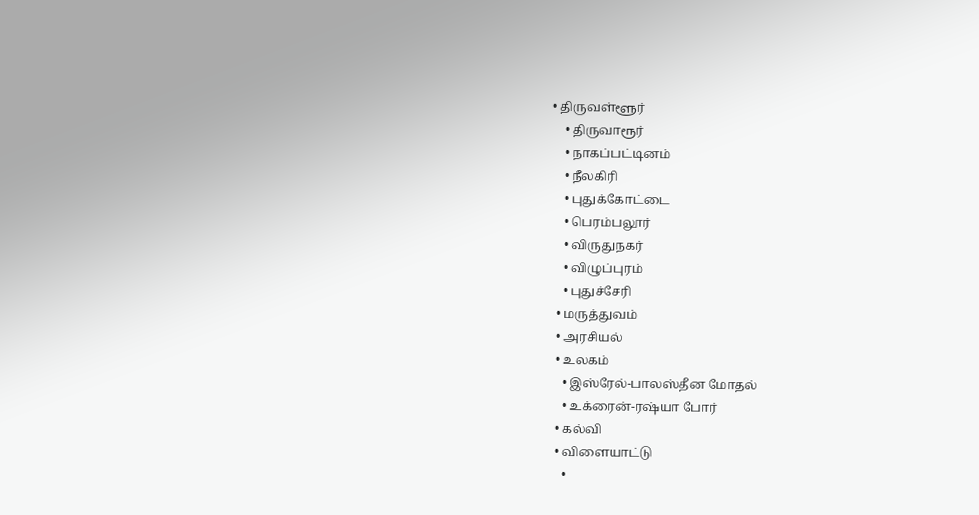• திருவள்ளூர்
    • திருவாரூர்
    • நாகப்பட்டினம்
    • நீலகிரி
    • புதுக்கோட்டை
    • பெரம்பலூர்
    • விருதுநகர்
    • விழுப்புரம்
    • புதுச்சேரி
  • மருத்துவம்
  • அரசியல்
  • உலகம்
    • இஸ்ரேல்-பாலஸ்தீன மோதல்
    • உக்ரைன்-ரஷ்யா போர்
  • கல்வி
  • விளையாட்டு
    •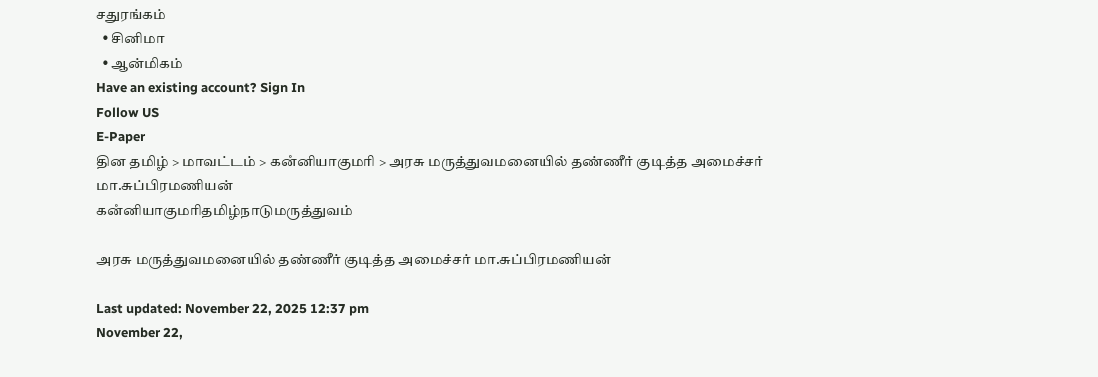சதுரங்கம்
  • சினிமா
  • ஆன்மிகம்
Have an existing account? Sign In
Follow US
E-Paper
தின தமிழ் > மாவட்டம் > கனஂனியாகுமரி > அரசு மருத்துவமனையில் தண்ணீர் குடித்த அமைச்சர் மா.சுப்பிரமணியன்
கனஂனியாகுமரிதமிழ்நாடுமருத்துவம்

அரசு மருத்துவமனையில் தண்ணீர் குடித்த அமைச்சர் மா.சுப்பிரமணியன்

Last updated: November 22, 2025 12:37 pm
November 22,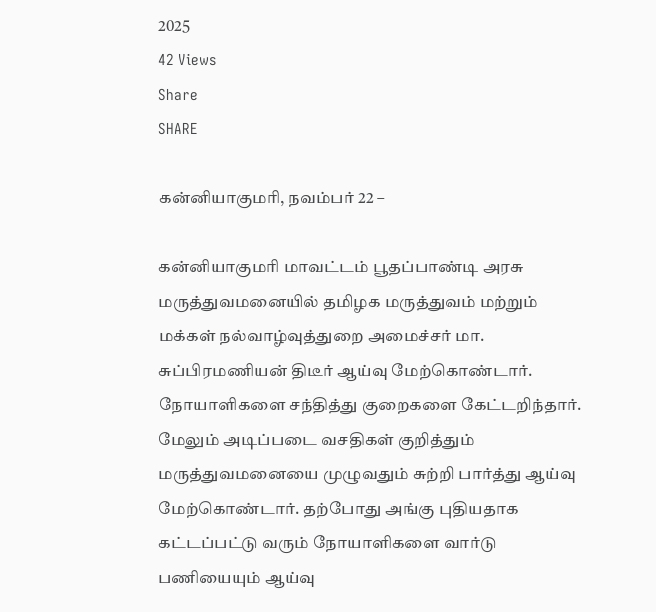2025
42 Views
Share
SHARE

கன்னியாகுமரி, நவம்பர் 22 –

கன்னியாகுமரி மாவட்டம் பூதப்பாண்டி அரசு மருத்துவமனையில் தமிழக மருத்துவம் மற்றும் மக்கள் நல்வாழ்வுத்துறை அமைச்சர் மா. சுப்பிரமணியன் திடீர் ஆய்வு மேற்கொண்டார். நோயாளிகளை சந்தித்து குறைகளை கேட்டறிந்தார். மேலும் அடிப்படை வசதிகள் குறித்தும் மருத்துவமனையை முழுவதும் சுற்றி பார்த்து ஆய்வு மேற்கொண்டார். தற்போது அங்கு புதியதாக கட்டப்பட்டு வரும் நோயாளிகளை வார்டு பணியையும் ஆய்வு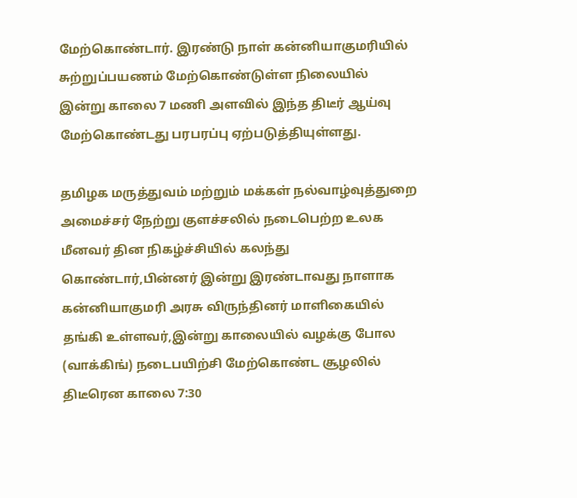மேற்கொண்டார். இரண்டு நாள் கன்னியாகுமரியில் சுற்றுப்பயணம் மேற்கொண்டுள்ள நிலையில் இன்று காலை 7 மணி அளவில் இந்த திடீர் ஆய்வு மேற்கொண்டது பரபரப்பு ஏற்படுத்தியுள்ளது.

தமிழக மருத்துவம் மற்றும் மக்கள் நல்வாழ்வுத்துறை அமைச்சர் நேற்று குளச்சலில் நடைபெற்ற உலக மீனவர் தின நிகழ்ச்சியில் கலந்து கொண்டார்,பின்னர் இன்று இரண்டாவது நாளாக கன்னியாகுமரி அரசு விருந்தினர் மாளிகையில் தங்கி உள்ளவர்,இன்று காலையில் வழக்கு போல (வாக்கிங்) நடைபயிற்சி மேற்கொண்ட சூழலில் திடீரென காலை 7:30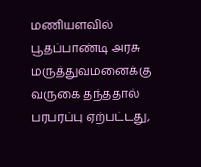மணியளவில் பூதப்பாண்டி அரசு மருத்துவமனைக்கு வருகை தந்ததால் பரபரப்பு ஏற்பட்டது,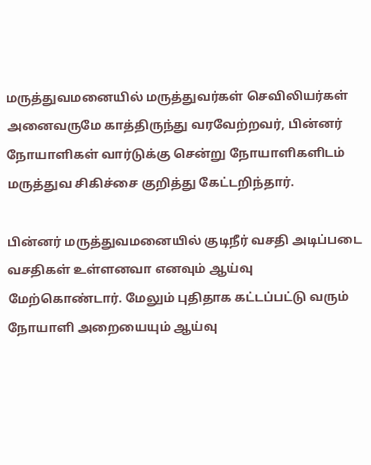மருத்துவமனையில் மருத்துவர்கள் செவிலியர்கள் அனைவருமே காத்திருந்து வரவேற்றவர், பின்னர் நோயாளிகள் வார்டுக்கு சென்று நோயாளிகளிடம் மருத்துவ சிகிச்சை குறித்து கேட்டறிந்தார்.

பின்னர் மருத்துவமனையில் குடிநீர் வசதி அடிப்படை வசதிகள் உள்ளனவா எனவும் ஆய்வு மேற்கொண்டார். மேலும் புதிதாக கட்டப்பட்டு வரும் நோயாளி அறையையும் ஆய்வு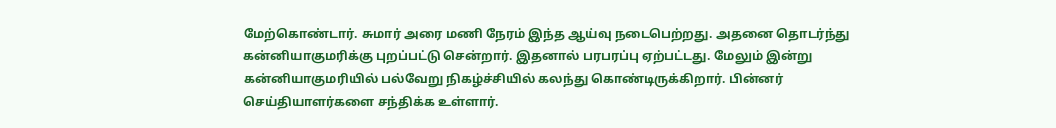மேற்கொண்டார். சுமார் அரை மணி நேரம் இந்த ஆய்வு நடைபெற்றது. அதனை தொடர்ந்து கன்னியாகுமரிக்கு புறப்பட்டு சென்றார். இதனால் பரபரப்பு ஏற்பட்டது. மேலும் இன்று கன்னியாகுமரியில் பல்வேறு நிகழ்ச்சியில் கலந்து கொண்டிருக்கிறார். பின்னர் செய்தியாளர்களை சந்திக்க உள்ளார்.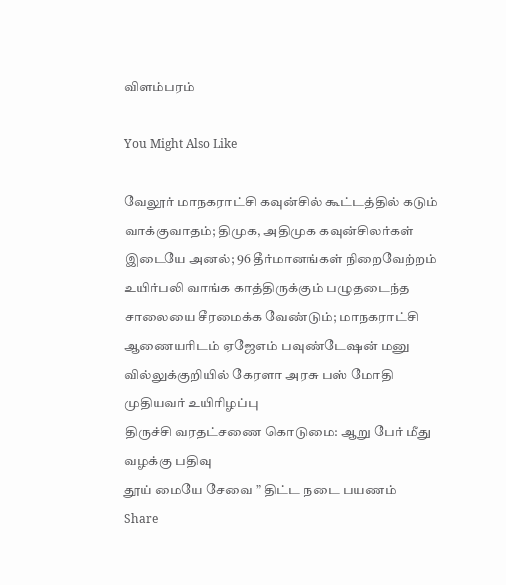விளம்பரம்

You Might Also Like

வேலூர் மாநகராட்சி கவுன்சில் கூட்டத்தில் கடும் வாக்குவாதம்; திமுக, அதிமுக கவுன்சிலர்கள் இடையே அனல்; 96 தீர்மானங்கள் நிறைவேற்றம்
உயிர்பலி வாங்க காத்திருக்கும் பழுதடைந்த சாலையை சீரமைக்க வேண்டும்; மாநகராட்சி ஆணையரிடம் ஏஜேஎம் பவுண்டேஷன் மனு
வில்லுக்குறியில் கேரளா அரசு பஸ் மோதி முதியவர் உயிரிழப்பு
திருச்சி வரதட்சணை கொடுமை: ஆறு பேர் மீது வழக்கு பதிவு
தூய் மையே சேவை ” திட்ட நடை பயணம்
Share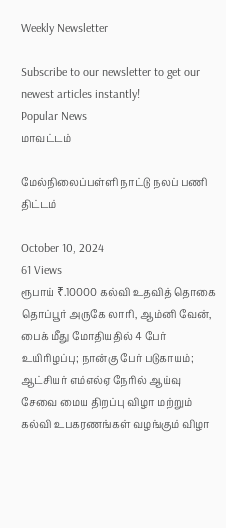Weekly Newsletter

Subscribe to our newsletter to get our newest articles instantly!
Popular News
மாவட்டம்

மேல்நிலைப்பள்ளி நாட்டு நலப் பணி திட்டம்

October 10, 2024
61 Views
ரூபாய் ₹.10000 கல்வி உதவித் தொகை
தொப்பூர் அருகே லாரி, ஆம்னி வேன், பைக் மீது மோதியதில் 4 பேர் உயிரிழப்பு; நான்கு பேர் படுகாயம்; ஆட்சியர் எம்எல்ஏ நேரில் ஆய்வு
சேவை மைய திறப்பு விழா மற்றும் கல்வி உபகரணங்கள் வழங்கும் விழா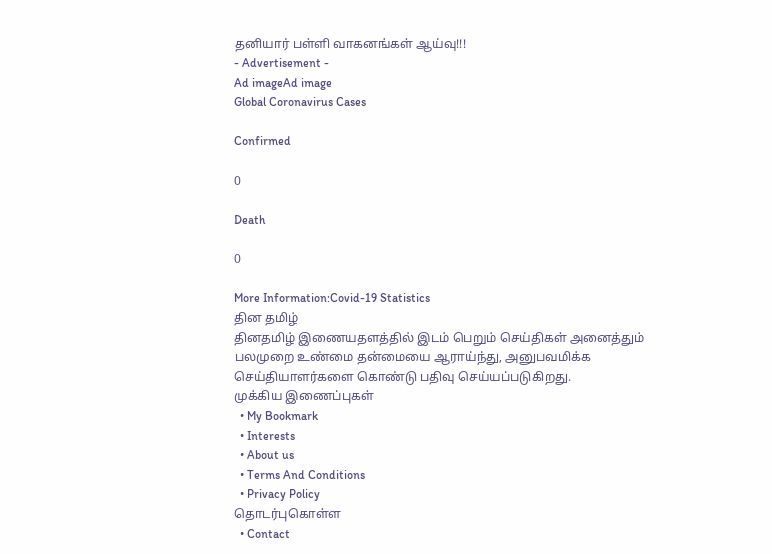தனியார் பள்ளி வாகனங்கள் ஆய்வு!!!
- Advertisement -
Ad imageAd image
Global Coronavirus Cases

Confirmed

0

Death

0

More Information:Covid-19 Statistics
தின தமிழ்
தினதமிழ் இணையதளத்தில் இடம் பெறும் செய்திகள் அனைத்தும் பலமுறை உண்மை தன்மையை ஆராய்ந்து, அனுபவமிக்க செய்தியாளர்களை கொண்டு பதிவு செய்யப்படுகிறது.
முக்கிய இணைப்புகள்
  • My Bookmark
  • Interests
  • About us
  • Terms And Conditions
  • Privacy Policy
தொடர்புகொள்ள
  • Contact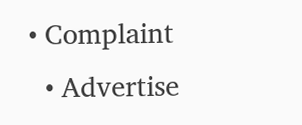• Complaint
  • Advertise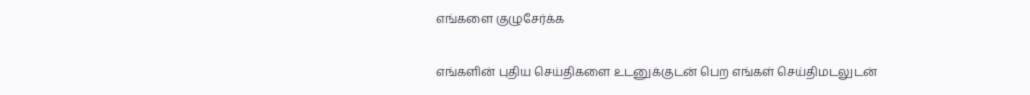எங்களை குழுசேர்க்க

எங்களின் புதிய செய்திகளை உடனுக்குடன் பெற எங்கள் செய்திமடலுடன்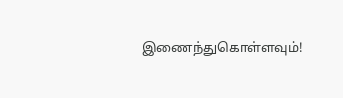இணைந்துகொள்ளவும்!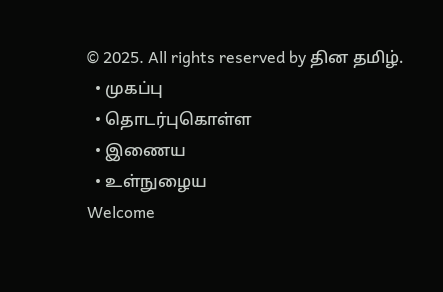© 2025. All rights reserved by தின தமிழ்.
  • முகப்பு
  • தொடர்புகொள்ள
  • இணைய
  • உள்நுழைய
Welcome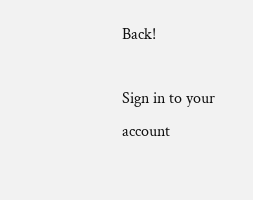Back!

Sign in to your account